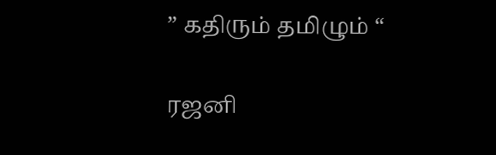” கதிரும் தமிழும் “

ரஜனி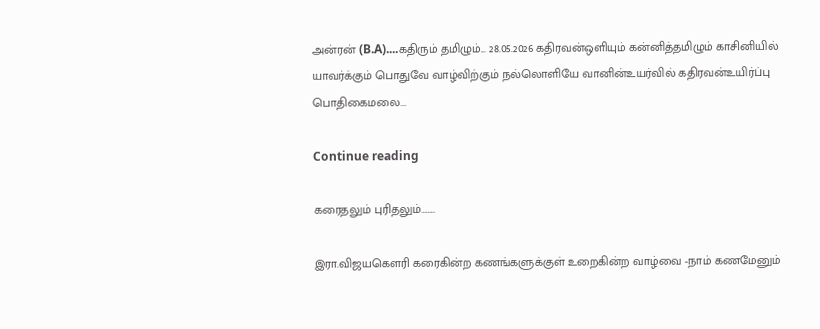அன்ரன் (B.A)....கதிரும் தமிழும்... 28.05.2026 கதிரவன்ஒளியும் கன்னித்தமிழும் காசினியில் யாவர்க்கும் பொதுவே வாழ்விற்கும் நல்லொளியே வானின்உயர்வில் கதிரவன்உயிர்ப்பு பொதிகைமலை...

Continue reading

கரைதலும் புரிதலும்……..

இரா.விஜயகௌரி கரைகின்ற கணங்களுக்குள் உறைகின்ற வாழ்வை -நாம் கணமேனும்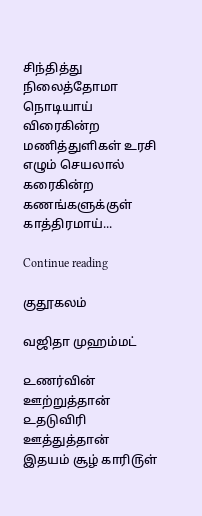சிந்தித்து நிலைத்தோமா நொடியாய் விரைகின்ற மணித்துளிகள் உரசி எழும் செயலால் கரைகின்ற கணங்களுக்குள் காத்திரமாய்...

Continue reading

குதூகலம்

வஜிதா முஹம்மட்

௨ணர்வின் ஊற்றுத்தான்
௨தடுவிரி ஊத்துத்தான்
இதயம் சூழ் காரி௫ள்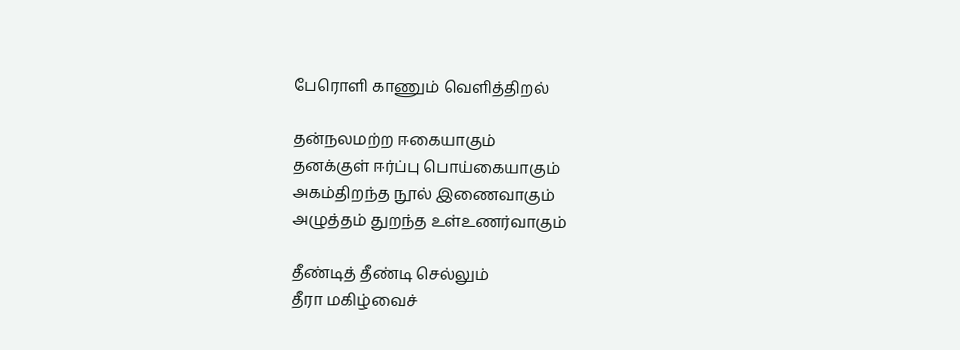பேரொளி காணும் வெளித்திறல்

தன்நலமற்ற ஈகையாகும்
தனக்குள் ஈர்ப்பு பொய்கையாகும்
அகம்திறந்த நூல் இணைவாகும்
அழுத்தம் துறந்த ௨ள்௨ணர்வாகும்

தீண்டித் தீண்டி செல்லும்
தீரா மகிழ்வைச்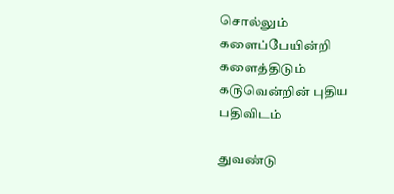சொல்லும்
களைப்பேயின்றி களைத்திடும்
க௫வென்றின் புதிய பதிவிடம்

துவண்டு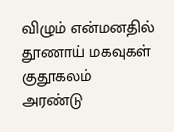விழும் என்மனதில்
தூணாய் மகவுகள் குதூகலம்
அரண்டு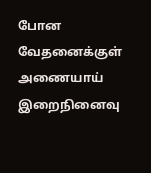போன வேதனைக்குள்
அணையாய் இறைநினைவு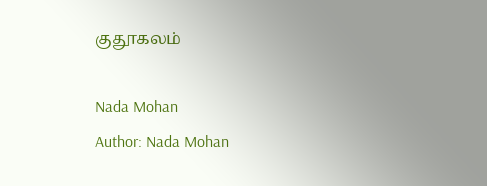குதூகலம்

Nada Mohan
Author: Nada Mohan